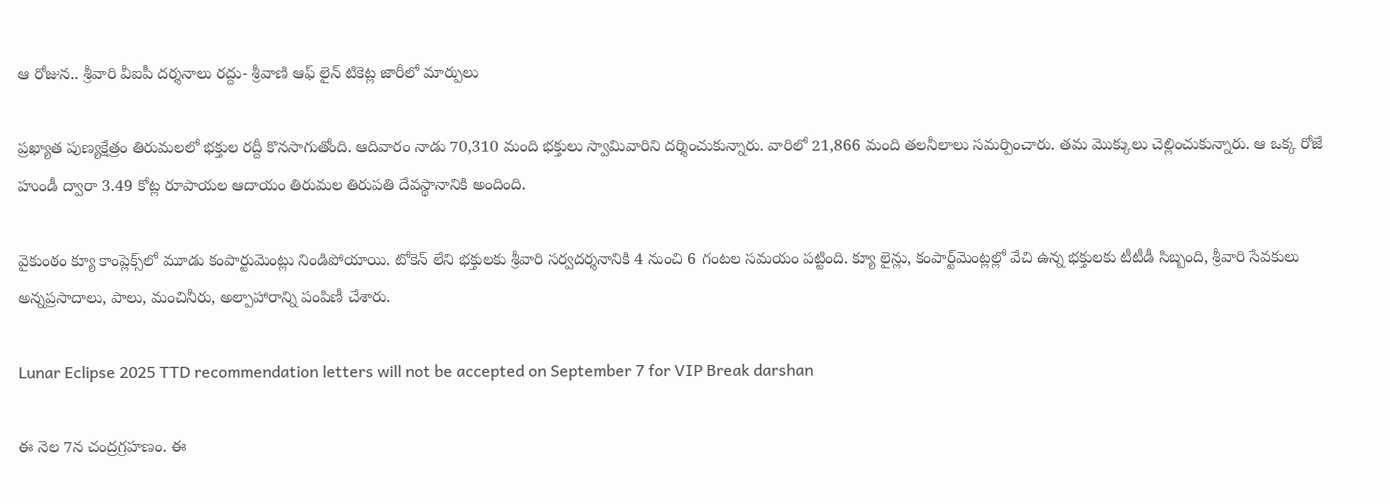ఆ రోజున.. శ్రీవారి వీఐపీ దర్శనాలు రద్దు- శ్రీవాణి ఆఫ్ లైన్ టికెట్ల జారీలో మార్పులు

ప్రఖ్యాత పుణ్యక్షేత్రం తిరుమలలో భక్తుల రద్దీ కొనసాగుతోంది. ఆదివారం నాడు 70,310 మంది భక్తులు స్వామివారిని దర్శించుకున్నారు. వారిలో 21,866 మంది తలనీలాలు సమర్పించారు. తమ మొక్కులు చెల్లించుకున్నారు. ఆ ఒక్క రోజే హుండీ ద్వారా 3.49 కోట్ల రూపాయల ఆదాయం తిరుమల తిరుపతి దేవస్థానానికి అందింది.

వైకుంఠం క్యూ కాంప్లెక్స్‌లో మూడు కంపార్టుమెంట్లు నిండిపోయాయి. టోకెన్‌ లేని భక్తులకు శ్రీవారి సర్వదర్శనానికి 4 నుంచి 6 గంటల సమయం పట్టింది. క్యూ లైన్లు, కంపార్ట్‌మెంట్లల్లో వేచి ఉన్న భక్తులకు టీటీడీ సిబ్బంది, శ్రీవారి సేవకులు అన్నప్రసాదాలు, పాలు, మంచినీరు, అల్పాహారాన్ని పంపిణీ చేశారు.

Lunar Eclipse 2025 TTD recommendation letters will not be accepted on September 7 for VIP Break darshan

ఈ నెల 7న చంద్రగ్రహణం. ఈ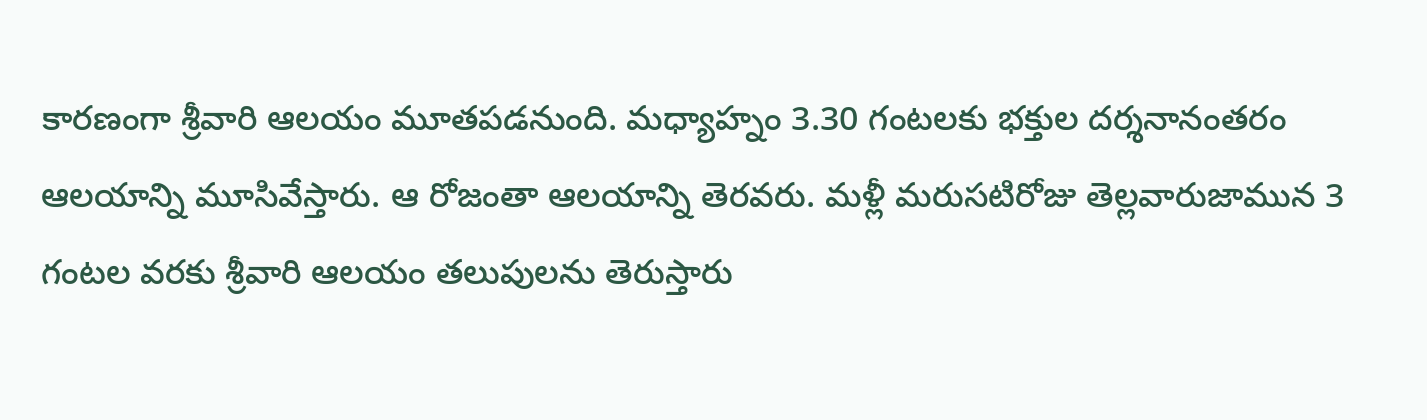కారణంగా శ్రీవారి ఆలయం మూతపడనుంది. మధ్యాహ్నం 3.30 గంటలకు భక్తుల దర్శనానంతరం ఆలయాన్ని మూసివేస్తారు. ఆ రోజంతా ఆలయాన్ని తెరవరు. మళ్లీ మరుసటిరోజు తెల్లవారుజామున 3 గంటల వరకు శ్రీవారి ఆలయం తలుపులను తెరుస్తారు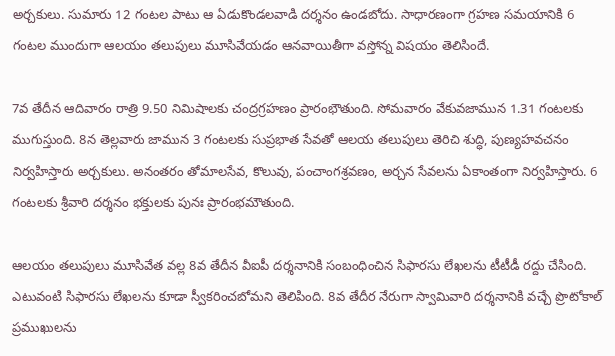అర్చకులు. సుమారు 12 గంటల పాటు ఆ ఏడుకొండలవాడి దర్శనం ఉండబోదు. సాధారణంగా గ్రహణ సమయానికి 6 గంటల ముందుగా ఆలయం తలుపులు మూసివేయడం ఆనవాయితీగా వస్తోన్న విషయం తెలిసిందే.

7వ తేదీన ఆదివారం రాత్రి 9.50 నిమిషాలకు చంద్రగ్రహణం ప్రారంభౌతుంది. సోమ‌వారం వేకువ‌జామున 1.31 గంటలకు ముగుస్తుంది. 8న తెల్లవారు జామున 3 గంటలకు సుప్రభాత సేవతో ఆలయ తలుపులు తెరిచి శుద్ధి, పుణ్యహవచనం నిర్వహిస్తారు అర్చకులు. అనంతరం తోమాలసేవ, కొలువు, పంచాంగశ్రవణం, అర్చన సేవలను ఏకాంతంగా నిర్వహిస్తారు. 6 గంటలకు శ్రీవారి దర్శనం భక్తులకు పునః ప్రారంభమౌతుంది.

ఆలయం తలుపులు మూసివేత వల్ల 8వ తేదీన వీఐపీ దర్శనానికి సంబంధించిన సిఫారసు లేఖలను టీటీడీ రద్దు చేసింది. ఎటువంటి సిఫారసు లేఖలను కూడా స్వీకరించబోమని తెలిపింది. 8వ తేదీర నేరుగా స్వామివారి దర్శనానికి వచ్చే ప్రొటోకాల్ ప్రముఖులను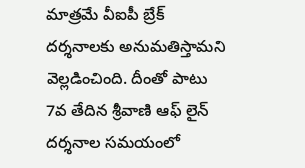మాత్రమే వీఐపీ బ్రేక్ దర్శనాలకు అనుమతిస్తామని వెల్లడించింది. దీంతో పాటు 7వ తేదిన శ్రీవాణి ఆఫ్ లైన్ దర్శనాల సమయంలో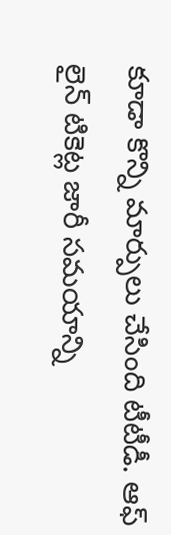కూడా కొన్ని మార్పులు చేసింది టీటీడీ. ఆఫ్ లైన్ టికెట్ల జారీ సమయాన్ని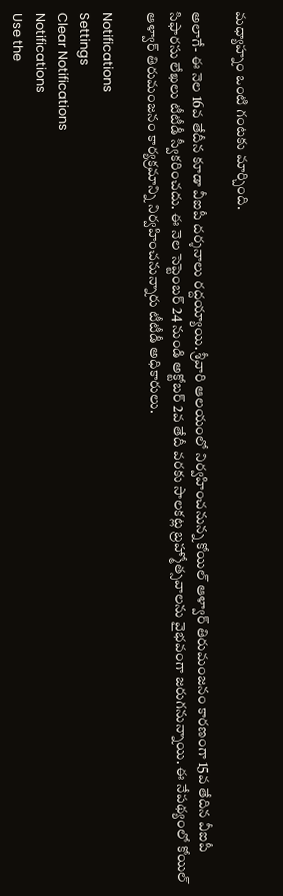మధ్యాహ్నం ఒంటి గంటకు మార్చింది.

అలాగే- ఈ నెల 16వ తేదీన కూడా వీఐపీ దర్శనాలు రద్దయ్యాయి. శ్రీవారి ఆలయంలో నిర్వహించనున్న కోయిల్ ఆళ్వార్ తిరుమంజనం కారణంగా 15వ తేదిన వీఐపీ సిఫారసు లేఖలు టీటీడీ స్వీకరించదు. ఈ నెల సెప్టెంబర్ 24 నుండి అక్టోబర్ 2వ తేదీ వరకు సాలకట్ల బ్రహ్మోత్సవాలను వైభవంగా జరుగనున్నాయి. ఈ నేపథ్యంలో కోయిల్ ఆళ్వార్ తిరుమంజనం కార్యక్రమాన్ని నిర్వహించనున్నారు టీటీడీ అధికారులు.

Notifications
Settings
Clear Notifications
Notifications
Use the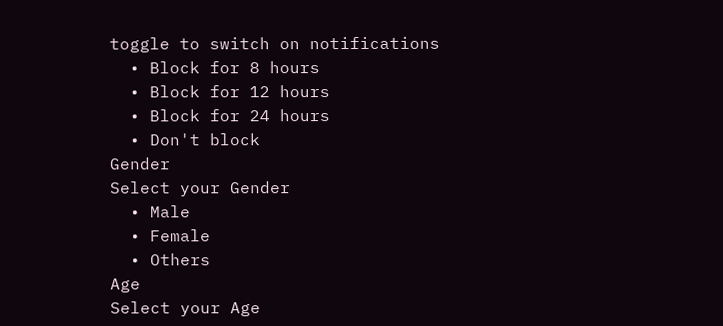toggle to switch on notifications
  • Block for 8 hours
  • Block for 12 hours
  • Block for 24 hours
  • Don't block
Gender
Select your Gender
  • Male
  • Female
  • Others
Age
Select your Age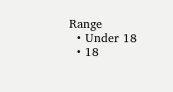Range
  • Under 18
  • 18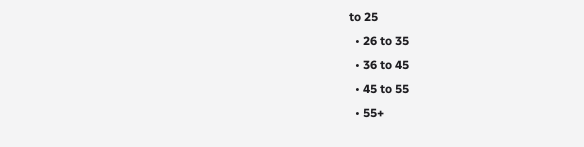to 25
  • 26 to 35
  • 36 to 45
  • 45 to 55
  • 55+